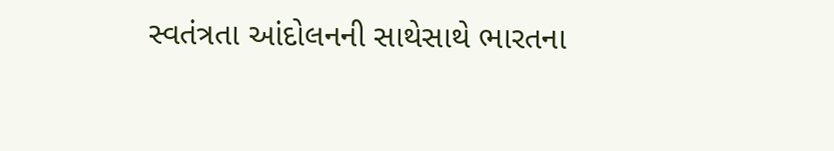સ્વતંત્રતા આંદોલનની સાથેસાથે ભારતના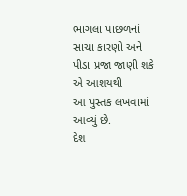ભાગલા પાછળનાં સાચા કારણો અને
પીડા પ્રજા જાણી શકે એ આશયથી
આ પુસ્તક લખવામાં આવ્યું છે.
દેશ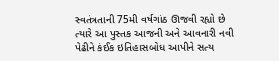સ્વતંત્રતાની 75મી વર્ષગાંઠ ઊજવી રહ્યો છે ત્યારે આ પુસ્તક આજની અને આવનારી નવી પેઢીને કંઈક ઇતિહાસબોધ આપીને સત્ય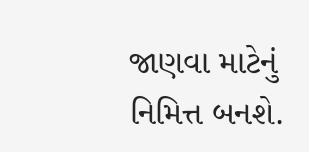જાણવા માટેનું નિમિત્ત બનશે.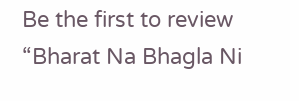Be the first to review “Bharat Na Bhagla Ni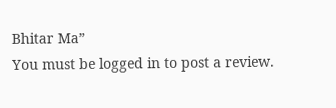Bhitar Ma”
You must be logged in to post a review.